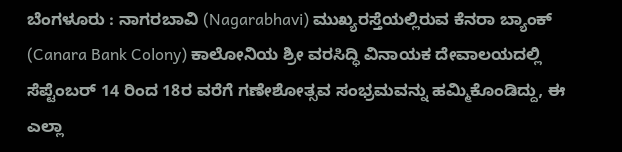ಬೆಂಗಳೂರು : ನಾಗರಬಾವಿ (Nagarabhavi) ಮುಖ್ಯರಸ್ತೆಯಲ್ಲಿರುವ ಕೆನರಾ ಬ್ಯಾಂಕ್ (Canara Bank Colony) ಕಾಲೋನಿಯ ಶ್ರೀ ವರಸಿದ್ಧಿ ವಿನಾಯಕ ದೇವಾಲಯದಲ್ಲಿ ಸೆಪ್ಟೆಂಬರ್ 14 ರಿಂದ 18ರ ವರೆಗೆ ಗಣೇಶೋತ್ಸವ ಸಂಭ್ರಮವನ್ನು ಹಮ್ಮಿಕೊಂಡಿದ್ದು, ಈ ಎಲ್ಲಾ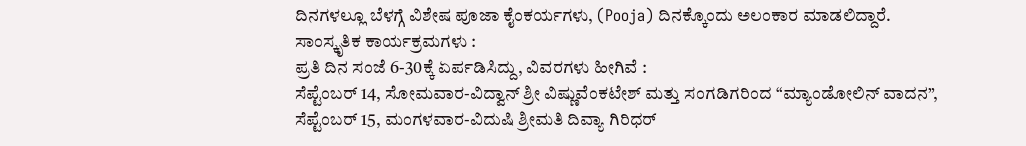ದಿನಗಳಲ್ಲೂ ಬೆಳಗ್ಗೆ ವಿಶೇಷ ಪೂಜಾ ಕೈಂಕರ್ಯಗಳು, (Pooja) ದಿನಕ್ಕೊಂದು ಅಲಂಕಾರ ಮಾಡಲಿದ್ದಾರೆ.
ಸಾಂಸ್ಕೃತಿಕ ಕಾರ್ಯಕ್ರಮಗಳು :
ಪ್ರತಿ ದಿನ ಸಂಜೆ 6-30ಕ್ಕೆ ಏರ್ಪಡಿಸಿದ್ದು, ವಿವರಗಳು ಹೀಗಿವೆ :
ಸೆಪ್ಟೆಂಬರ್ 14, ಸೋಮವಾರ-ವಿದ್ವಾನ್ ಶ್ರೀ ವಿಷ್ಣುವೆಂಕಟೇಶ್ ಮತ್ತು ಸಂಗಡಿಗರಿಂದ “ಮ್ಯಾಂಡೋಲಿನ್ ವಾದನ”,
ಸೆಪ್ಟೆಂಬರ್ 15, ಮಂಗಳವಾರ-ವಿದುಷಿ ಶ್ರೀಮತಿ ದಿವ್ಯಾ ಗಿರಿಧರ್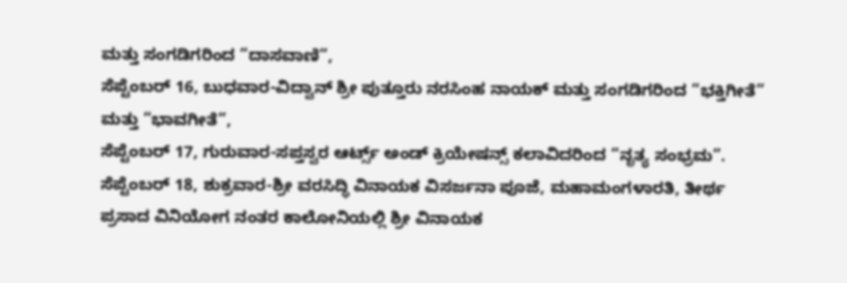ಮತ್ತು ಸಂಗಡಿಗರಿಂದ “ದಾಸವಾಣಿ”,
ಸೆಪ್ಟೆಂಬರ್ 16, ಬುಧವಾರ-ವಿದ್ವಾನ್ ಶ್ರೀ ಪುತ್ತೂರು ನರಸಿಂಹ ನಾಯಕ್ ಮತ್ತು ಸಂಗಡಿಗರಿಂದ “ಭಕ್ತಿಗೀತೆ” ಮತ್ತು “ಭಾವಗೀತೆ”,
ಸೆಪ್ಟೆಂಬರ್ 17, ಗುರುವಾರ-ಸಪ್ತಸ್ವರ ಆರ್ಟ್ಸ್ ಅಂಡ್ ಕ್ರಿಯೇಷನ್ಸ್ ಕಲಾವಿದರಿಂದ “ನೃತ್ಯ ಸಂಭ್ರಮ”.
ಸೆಪ್ಟೆಂಬರ್ 18, ಶುಕ್ರವಾರ-ಶ್ರೀ ವರಸಿದ್ಧಿ ವಿನಾಯಕ ವಿಸರ್ಜನಾ ಪೂಜೆ, ಮಹಾಮಂಗಳಾರತಿ, ತೀರ್ಥ ಪ್ರಸಾದ ವಿನಿಯೋಗ ನಂತರ ಕಾಲೋನಿಯಲ್ಲಿ ಶ್ರೀ ವಿನಾಯಕ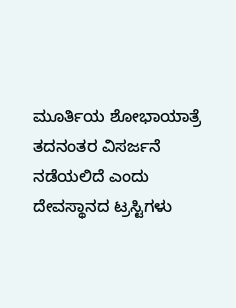ಮೂರ್ತಿಯ ಶೋಭಾಯಾತ್ರೆ ತದನಂತರ ವಿಸರ್ಜನೆ ನಡೆಯಲಿದೆ ಎಂದು ದೇವಸ್ಥಾನದ ಟ್ರಸ್ಟಿಗಳು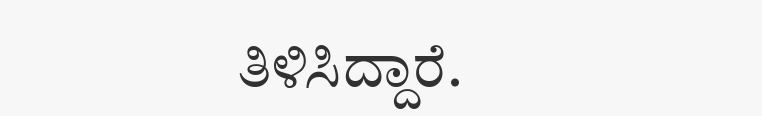ತಿಳಿಸಿದ್ದಾರೆ.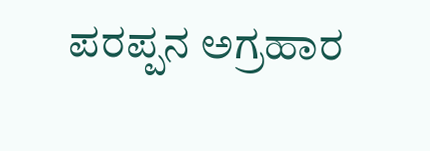ಪರಪ್ಪನ ಅಗ್ರಹಾರ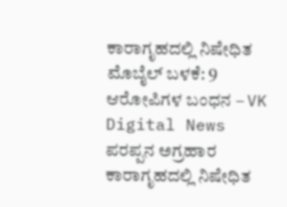ಕಾರಾಗೃಹದಲ್ಲಿ ನಿಷೇಧಿತ ಮೊಬೈಲ್ ಬಳಕೆ: 9 ಆರೋಪಿಗಳ ಬಂಧನ – VK Digital News
ಪರಪ್ಪನ ಅಗ್ರಹಾರ ಕಾರಾಗೃಹದಲ್ಲಿ ನಿಷೇಧಿತ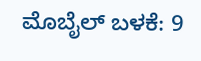ಮೊಬೈಲ್ ಬಳಕೆ: 9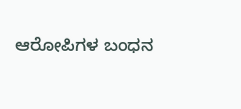ಆರೋಪಿಗಳ ಬಂಧನ